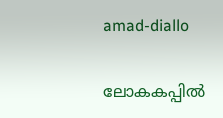amad-diallo

ലോകകപ്പില്‍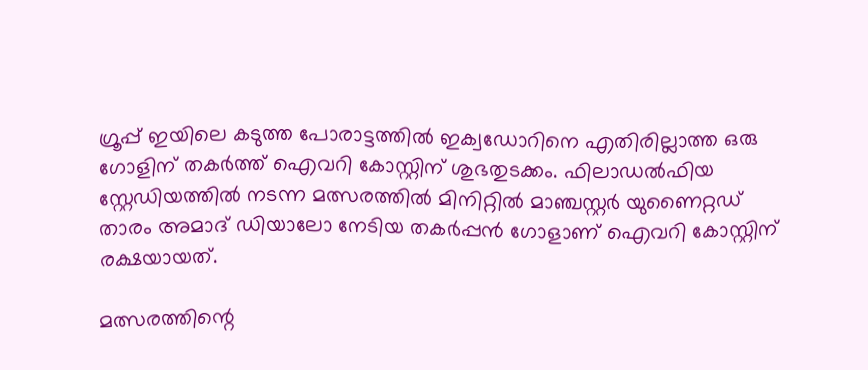ഗ്രൂപ്പ് ഇയിലെ കടുത്ത പോരാട്ടത്തിൽ ഇക്വഡോറിനെ എതിരില്ലാത്ത ഒരു ഗോളിന് തകർത്ത് ഐവറി കോസ്റ്റിന് ശുഭതുടക്കം. ഫിലാഡൽഫിയ സ്റ്റേഡിയത്തിൽ നടന്ന മത്സരത്തിൽ മിനിറ്റിൽ മാഞ്ചസ്റ്റർ യുണൈറ്റഡ് താരം അമാദ് ഡിയാലോ നേടിയ തകർപ്പൻ ഗോളാണ് ഐവറി കോസ്റ്റിന് രക്ഷയായത്.

മത്സരത്തിന്റെ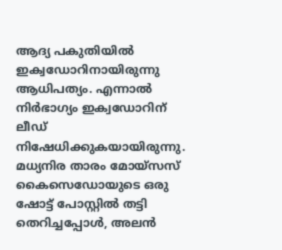ആദ്യ പകുതിയിൽ ഇക്വഡോറിനായിരുന്നു ആധിപത്യം. എന്നാല്‍ നിർഭാഗ്യം ഇക്വഡോറിന് ലീഡ് നിഷേധിക്കുകയായിരുന്നു. മധ്യനിര താരം മോയ്സസ് കൈസെഡോയുടെ ഒരു ഷോട്ട് പോസ്റ്റിൽ തട്ടി തെറിച്ചപ്പോൾ, അലൻ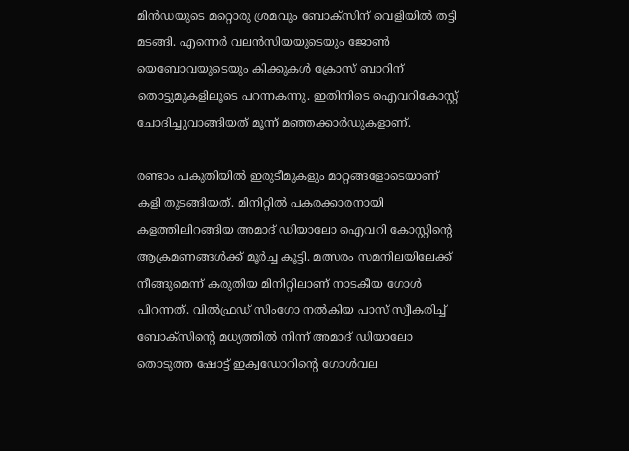മിൻഡയുടെ മറ്റൊരു ശ്രമവും ബോക്സിന് വെളിയിൽ തട്ടി മടങ്ങി. എന്നെർ വലൻസിയയുടെയും ജോൺ യെബോവയുടെയും കിക്കുകള്‍ ക്രോസ് ബാറിന് തൊട്ടുമുകളിലൂടെ പറന്നകന്നു. ഇതിനിടെ ഐവറികോസ്റ്റ് ചോദിച്ചുവാങ്ങിയത് മൂന്ന് മഞ്ഞക്കാര്‍ഡുകളാണ്.

രണ്ടാം പകുതിയിൽ ഇരുടീമുകളും മാറ്റങ്ങളോടെയാണ് കളി തുടങ്ങിയത്. മിനിറ്റിൽ പകരക്കാരനായി കളത്തിലിറങ്ങിയ അമാദ് ഡിയാലോ ഐവറി കോസ്റ്റിന്റെ ആക്രമണങ്ങൾക്ക് മൂർച്ച കൂട്ടി. മത്സരം സമനിലയിലേക്ക് നീങ്ങുമെന്ന് കരുതിയ മിനിറ്റിലാണ് നാടകീയ ഗോൾ പിറന്നത്. വിൽഫ്രഡ് സിംഗോ നൽകിയ പാസ് സ്വീകരിച്ച് ബോക്സിന്റെ മധ്യത്തിൽ നിന്ന് അമാദ് ഡിയാലോ തൊടുത്ത ഷോട്ട് ഇക്വഡോറിന്‍റെ ഗോള്‍വല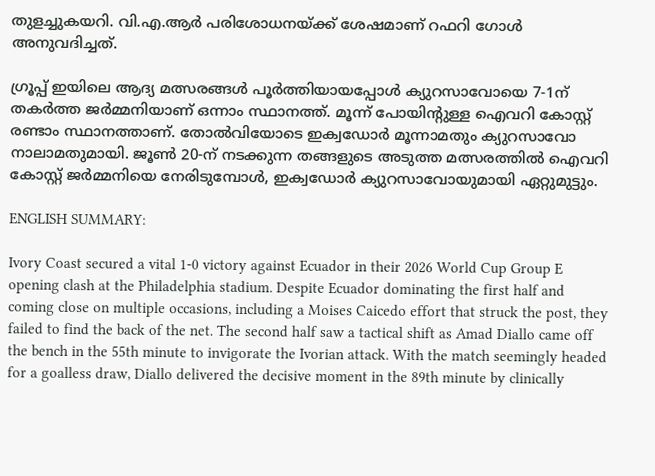തുളച്ചുകയറി. വി.എ.ആർ പരിശോധനയ്ക്ക് ശേഷമാണ് റഫറി ഗോൾ അനുവദിച്ചത്.

ഗ്രൂപ്പ് ഇയിലെ ആദ്യ മത്സരങ്ങൾ പൂർത്തിയായപ്പോൾ ക്യുറസാവോയെ 7-1ന് തകർത്ത ജർമ്മനിയാണ് ഒന്നാം സ്ഥാനത്ത്. മൂന്ന് പോയിന്റുള്ള ഐവറി കോസ്റ്റ് രണ്ടാം സ്ഥാനത്താണ്. തോൽവിയോടെ ഇക്വഡോർ മൂന്നാമതും ക്യുറസാവോ നാലാമതുമായി. ജൂൺ 20-ന് നടക്കുന്ന തങ്ങളുടെ അടുത്ത മത്സരത്തിൽ ഐവറി കോസ്റ്റ് ജർമ്മനിയെ നേരിടുമ്പോൾ, ഇക്വഡോർ ക്യുറസാവോയുമായി ഏറ്റുമുട്ടും.

ENGLISH SUMMARY:

Ivory Coast secured a vital 1-0 victory against Ecuador in their 2026 World Cup Group E opening clash at the Philadelphia stadium. Despite Ecuador dominating the first half and coming close on multiple occasions, including a Moises Caicedo effort that struck the post, they failed to find the back of the net. The second half saw a tactical shift as Amad Diallo came off the bench in the 55th minute to invigorate the Ivorian attack. With the match seemingly headed for a goalless draw, Diallo delivered the decisive moment in the 89th minute by clinically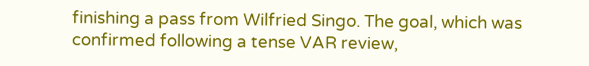finishing a pass from Wilfried Singo. The goal, which was confirmed following a tense VAR review,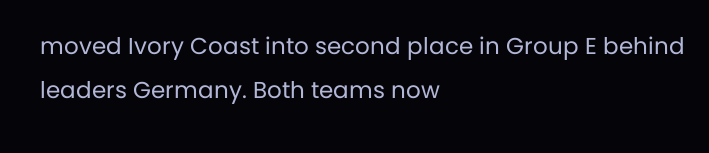moved Ivory Coast into second place in Group E behind leaders Germany. Both teams now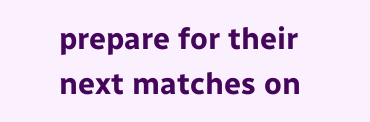prepare for their next matches on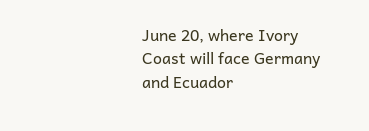June 20, where Ivory Coast will face Germany and Ecuador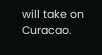will take on Curacao.